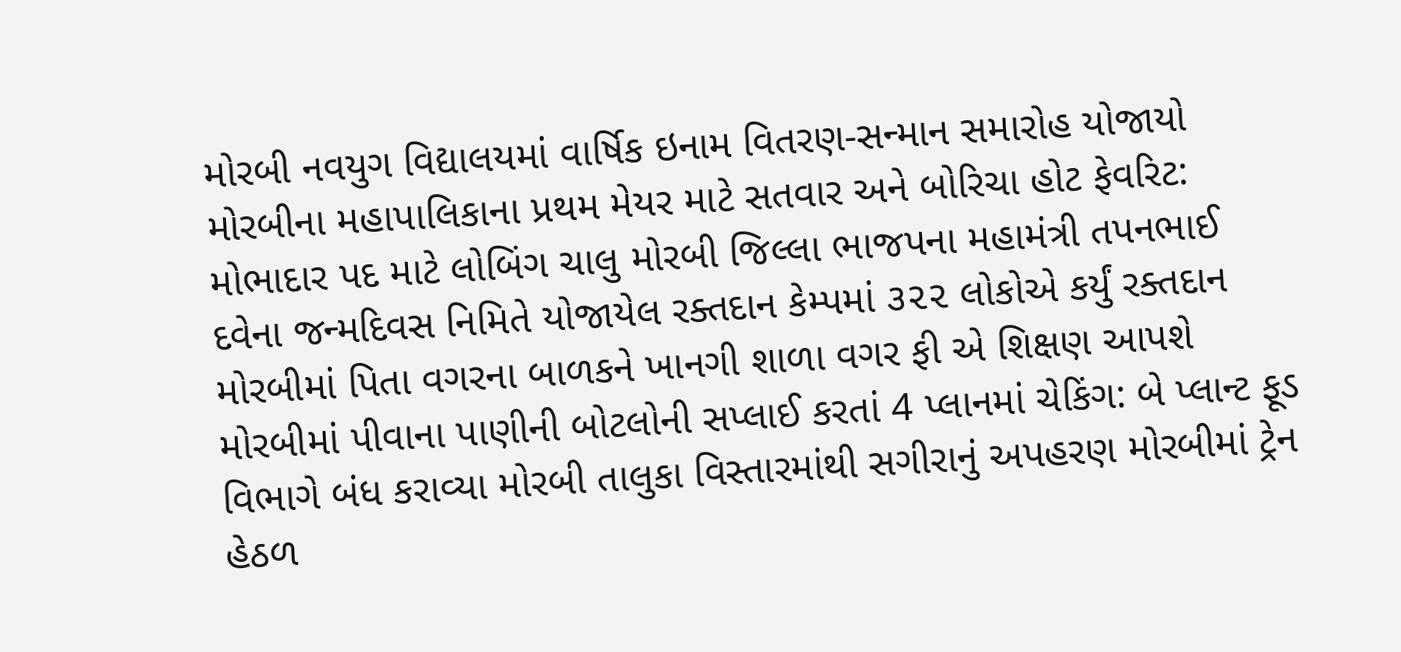મોરબી નવયુગ વિદ્યાલયમાં વાર્ષિક ઇનામ વિતરણ-સન્માન સમારોહ યોજાયો મોરબીના મહાપાલિકાના પ્રથમ મેયર માટે સતવાર અને બોરિચા હોટ ફેવરિટ: મોભાદાર પદ માટે લોબિંગ ચાલુ મોરબી જિલ્લા ભાજપના મહામંત્રી તપનભાઈ દવેના જન્મદિવસ નિમિતે યોજાયેલ રક્તદાન કેમ્પમાં ૩૨૨ લોકોએ કર્યું રક્તદાન મોરબીમાં પિતા વગરના બાળકને ખાનગી શાળા વગર ફી એ શિક્ષણ આપશે મોરબીમાં પીવાના પાણીની બોટલોની સપ્લાઈ કરતાં 4 પ્લાનમાં ચેકિંગ: બે પ્લાન્ટ ફૂડ વિભાગે બંધ કરાવ્યા મોરબી તાલુકા વિસ્તારમાંથી સગીરાનું અપહરણ મોરબીમાં ટ્રેન હેઠળ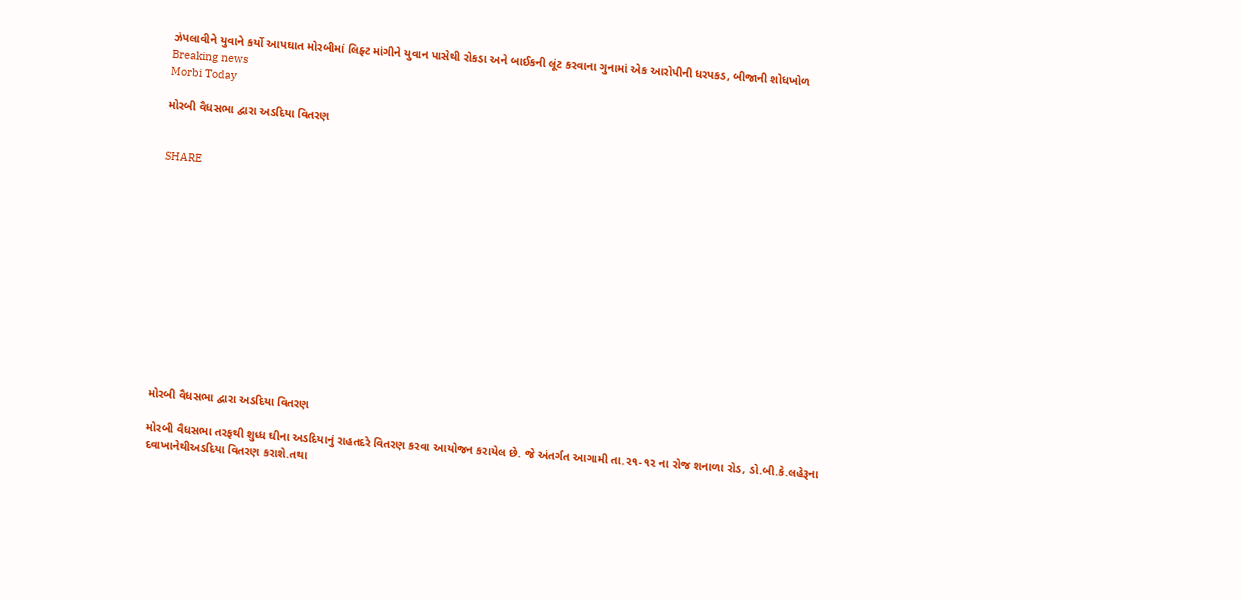ઝંપલાવીને યુવાને કર્યો આપઘાત મોરબીમાં લિફ્ટ માંગીને યુવાન પાસેથી રોકડા અને બાઈકની લૂંટ કરવાના ગુનામાં એક આરોપીની ધરપકડ, બીજાની શોધખોળ
Breaking news
Morbi Today

મોરબી વૈધસભા દ્વારા અડદિયા વિતરણ


SHARE













મોરબી વૈધસભા દ્વારા અડદિયા વિતરણ

મોરબી વૈધસભા તરફથી શુધ્ધ ઘીના અડદિયાનું રાહતદરે વિતરણ કરવા આયોજન કરાયેલ છે. જે અંતર્ગત આગામી તા.૨૧-૧૨ ના રોજ શનાળા રોડ, ડો.બી.કે.લહેરૂના દવાખાનેથીઅડદિયા વિતરણ કરાશે.તથા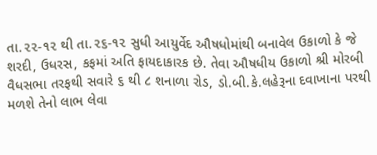તા.૨૨-૧૨ થી તા.૨૬-૧૨ સુધી આયુર્વેદ ઔષધોમાંથી બનાવેલ ઉકાળો કે જે શરદી, ઉધરસ, કફમાં અતિ ફાયદાકારક છે. તેવા ઔષધીય ઉકાળો શ્રી મોરબી વૈધસભા તરફથી સવારે ૬ થી ૮ શનાળા રોડ, ડો.બી.કે.લહેરૂના દવાખાના પરથી મળશે તેનો લાભ લેવા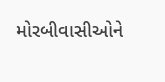મોરબીવાસીઓને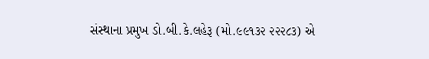સંસ્થાના પ્રમુખ ડો.બી.કે.લહેરૂ (મો.૯૯૧૩૨ ૨૨૨૮૩) એ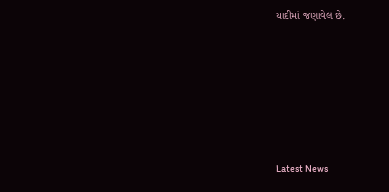યાદીમાં જણાવેલ છે.








Latest News